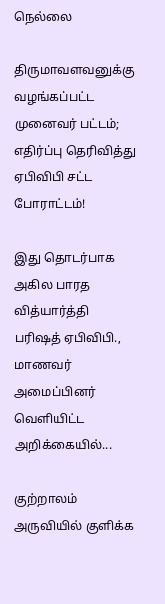நெல்லை

திருமாவளவனுக்கு வழங்கப்பட்ட முனைவர் பட்டம்; எதிர்ப்பு தெரிவித்து ஏபிவிபி சட்ட போராட்டம்!

இது தொடர்பாக அகில பாரத வித்யார்த்தி பரிஷத் ஏபிவிபி., மாணவர் அமைப்பினர் வெளியிட்ட அறிக்கையில்...

குற்றாலம் அருவியில் குளிக்க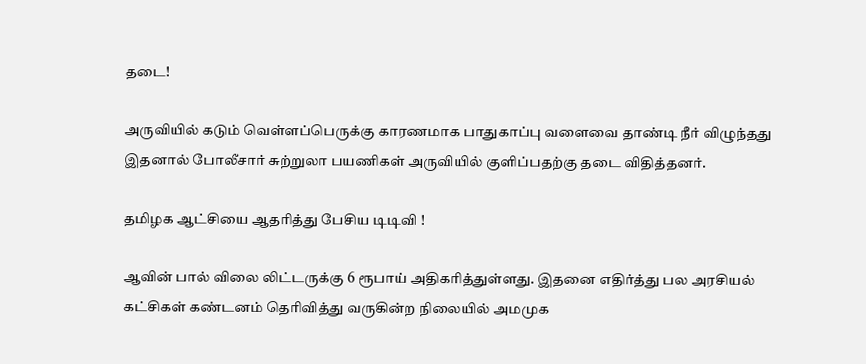தடை!

அருவியில் கடும் வெள்ளப்பெருக்கு காரணமாக பாதுகாப்பு வளைவை தாண்டி நீர் விழுந்தது இதனால் போலீசார் சுற்றுலா பயணிகள் அருவியில் குளிப்பதற்கு தடை விதித்தனர்.

தமிழக ஆட்சியை ஆதரித்து பேசிய டிடிவி !

ஆவின் பால் விலை லிட்டருக்கு 6 ரூபாய் அதிகரித்துள்ளது. இதனை எதிர்த்து பல அரசியல் கட்சிகள் கண்டனம் தெரிவித்து வருகின்ற நிலையில் அமமுக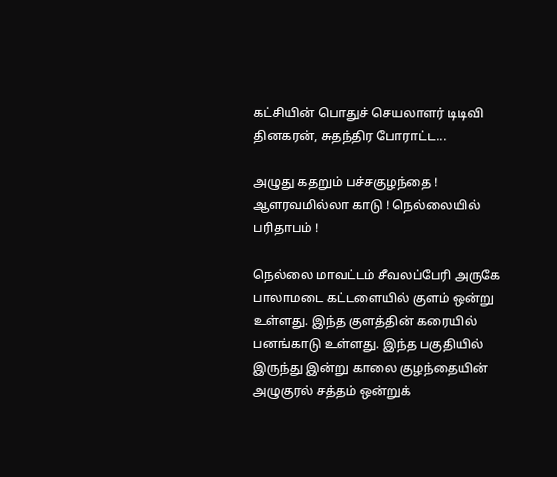கட்சியின் பொதுச் செயலாளர் டிடிவி தினகரன், சுதந்திர போராட்ட...

அழுது கதறும் பச்சகுழந்தை ! ஆளரவமில்லா காடு ! நெல்லையில் பரிதாபம் !

நெல்லை மாவட்டம் சீவலப்பேரி அருகே பாலாமடை கட்டளையில் குளம் ஒன்று உள்ளது. இந்த குளத்தின் கரையில் பனங்காடு உள்ளது. இந்த பகுதியில் இருந்து இன்று காலை குழந்தையின் அழுகுரல் சத்தம் ஒன்றுக்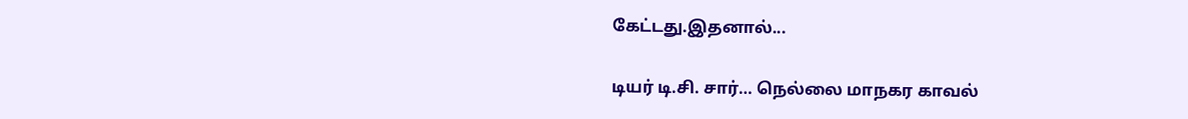கேட்டது.இதனால்...

டியர் டி.சி. சார்… நெல்லை மாநகர காவல்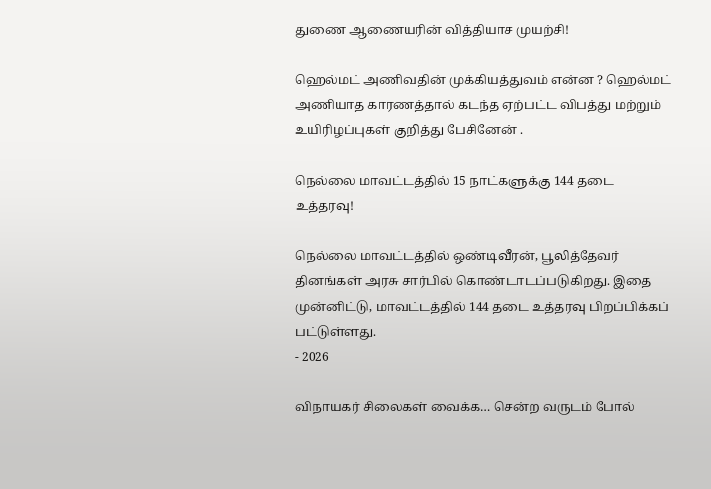துணை ஆணையரின் வித்தியாச முயற்சி!

ஹெல்மட் அணிவதின் முக்கியத்துவம் என்ன ? ஹெல்மட் அணியாத காரணத்தால் கடந்த ஏற்பட்ட விபத்து மற்றும் உயிரிழப்புகள் குறித்து பேசினேன் .

நெல்லை மாவட்டத்தில் 15 நாட்களுக்கு 144 தடை உத்தரவு!

நெல்லை மாவட்டத்தில் ஒண்டிவீரன், பூலித்தேவர் தினங்கள் அரசு சார்பில் கொண்டாடப்படுகிறது. இதை முன்னிட்டு, மாவட்டத்தில் 144 தடை உத்தரவு பிறப்பிக்கப் பட்டுள்ளது.
- 2026

விநாயகர் சிலைகள் வைக்க… சென்ற வருடம் போல்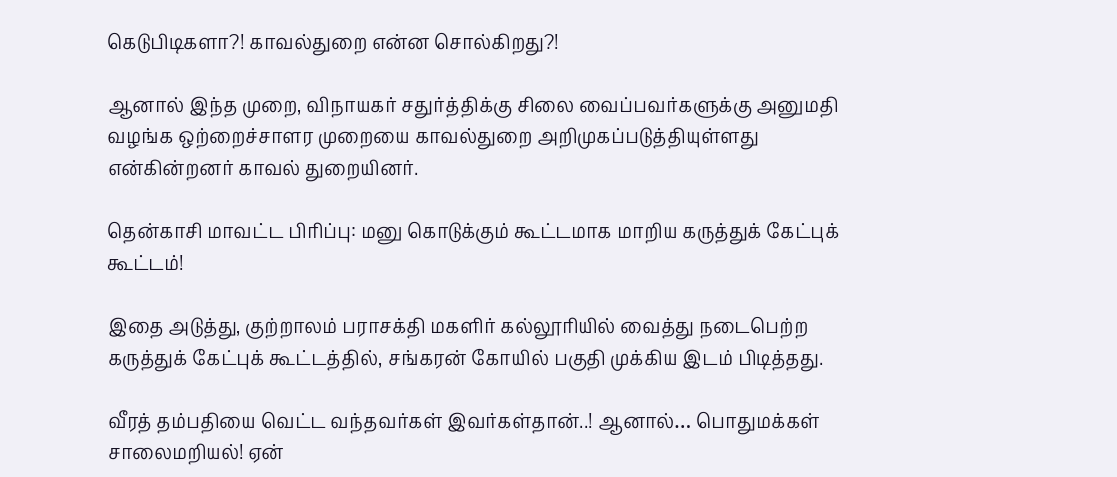கெடுபிடிகளா?! காவல்துறை என்ன சொல்கிறது?!

ஆனால் இந்த முறை, விநாயகர் சதுர்த்திக்கு சிலை வைப்பவர்களுக்கு அனுமதி வழங்க ஒற்றைச்சாளர முறையை காவல்துறை அறிமுகப்படுத்தியுள்ளது என்கின்றனர் காவல் துறையினர்.

தென்காசி மாவட்ட பிரிப்பு: மனு கொடுக்கும் கூட்டமாக மாறிய கருத்துக் கேட்புக் கூட்டம்!

இதை அடுத்து, குற்றாலம் பராசக்தி மகளிர் கல்லூரியில் வைத்து நடைபெற்ற கருத்துக் கேட்புக் கூட்டத்தில், சங்கரன் கோயில் பகுதி முக்கிய இடம் பிடித்தது.

வீரத் தம்பதியை வெட்ட வந்தவர்கள் இவர்கள்தான்..! ஆனால்… பொதுமக்கள் சாலைமறியல்! ஏன்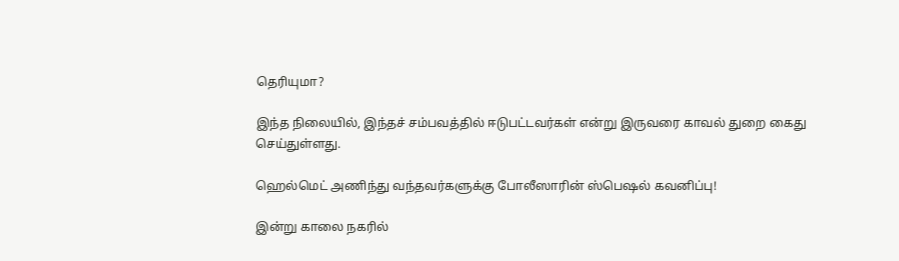தெரியுமா?

இந்த நிலையில், இந்தச் சம்பவத்தில் ஈடுபட்டவர்கள் என்று இருவரை காவல் துறை கைது செய்துள்ளது.

ஹெல்மெட் அணிந்து வந்தவர்களுக்கு போலீஸாரின் ஸ்பெஷல் கவனிப்பு!

இன்று காலை நகரில்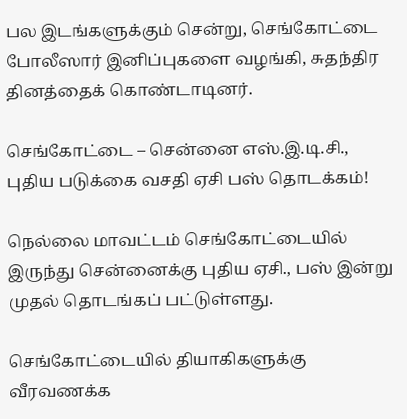பல இடங்களுக்கும் சென்று, செங்கோட்டை போலீஸார் இனிப்புகளை வழங்கி, சுதந்திர தினத்தைக் கொண்டாடினர்.

செங்கோட்டை – சென்னை எஸ்.இ.டி.சி., புதிய படுக்கை வசதி ஏசி பஸ் தொடக்கம்!

நெல்லை மாவட்டம் செங்கோட்டையில் இருந்து சென்னைக்கு புதிய ஏசி., பஸ் இன்று முதல் தொடங்கப் பட்டுள்ளது.

செங்கோட்டையில் தியாகிகளுக்கு வீரவணக்க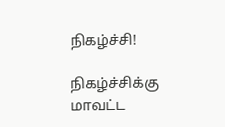நிகழ்ச்சி!

நிகழ்ச்சிக்கு மாவட்ட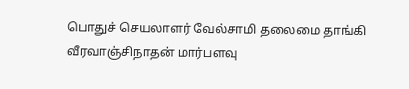பொதுச் செயலாளர் வேல்சாமி தலைமை தாங்கி வீரவாஞ்சிநாதன் மார்பளவு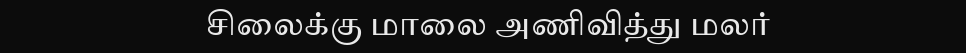சிலைக்கு மாலை அணிவித்து மலர்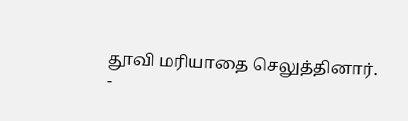தூவி மரியாதை செலுத்தினார்.
-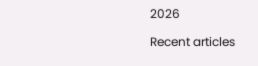2026

Recent articles